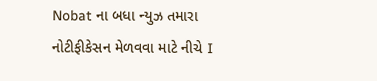Nobat ના બધા ન્યુઝ તમારા નોટીફીકેસન મેળવવા માટે નીચે I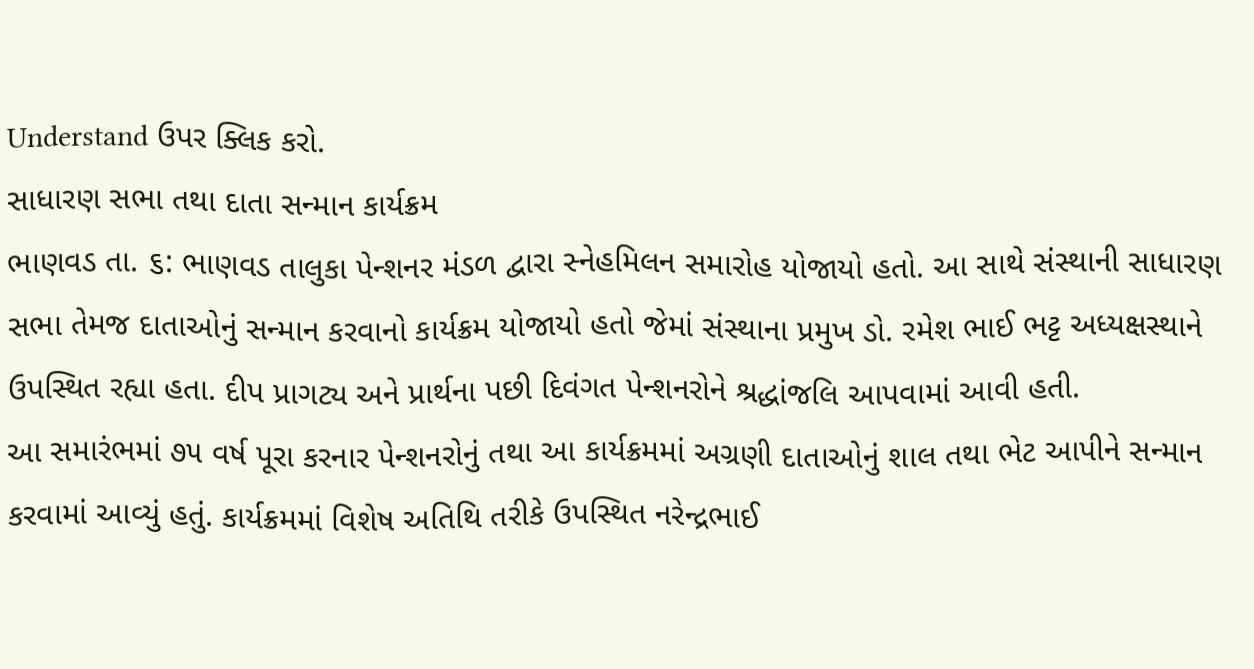Understand ઉપર ક્લિક કરો.
સાધારણ સભા તથા દાતા સન્માન કાર્યક્રમ
ભાણવડ તા. ૬: ભાણવડ તાલુકા પેન્શનર મંડળ દ્વારા સ્નેહમિલન સમારોહ યોજાયો હતો. આ સાથે સંસ્થાની સાધારણ સભા તેમજ દાતાઓનું સન્માન કરવાનો કાર્યક્રમ યોજાયો હતો જેમાં સંસ્થાના પ્રમુખ ડો. રમેશ ભાઈ ભટ્ટ અધ્યક્ષસ્થાને ઉપસ્થિત રહ્યા હતા. દીપ પ્રાગટ્ય અને પ્રાર્થના પછી દિવંગત પેન્શનરોને શ્રદ્ધાંજલિ આપવામાં આવી હતી.
આ સમારંભમાં ૭૫ વર્ષ પૂરા કરનાર પેન્શનરોનું તથા આ કાર્યક્રમમાં અગ્રણી દાતાઓનું શાલ તથા ભેટ આપીને સન્માન કરવામાં આવ્યું હતું. કાર્યક્રમમાં વિશેષ અતિથિ તરીકે ઉપસ્થિત નરેન્દ્રભાઈ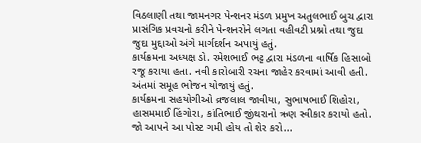વિઠલાણી તથા જામનગર પેન્શનર મંડળ પ્રમુખ અતુલભાઈ બુચ દ્વારા પ્રાસંગિક પ્રવચનો કરીને પેન્શનરોને લગતા વહીવટી પ્રશ્નો તથા જુદા જુદા મુદ્દાઓ અંગે માર્ગદર્શન અપાયું હતું.
કાર્યક્રમના અધ્યક્ષ ડો. રમેશભાઈ ભટ્ટ દ્વારા મંડળના વાર્ષિક હિસાબો રજૂ કરાયા હતા. નવી કારોબારી રચના જાહેર કરવામાં આવી હતી. અંતમાં સમૂહ ભોજન યોજાયું હતું.
કાર્યક્રમના સહયોગીઓ વ્રજલાલ જાવીયા, સુભાષભાઈ શિહોરા, હાસમમાઈ હિંગોરા, કાંતિભાઈ જીંથરાનો ઋણ સ્વીકાર કરાયો હતો.
જો આપને આ પોસ્ટ ગમી હોય તો શેર કરો...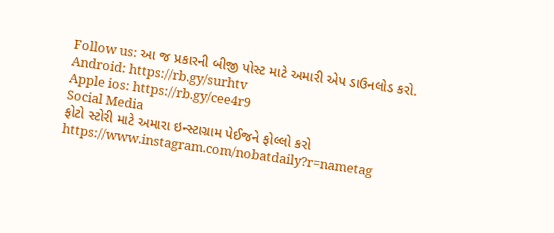Follow us: આ જ પ્રકારની બીજી પોસ્ટ માટે અમારી એપ ડાઉનલોડ કરો.
Android: https://rb.gy/surhtv
Apple ios: https://rb.gy/cee4r9
Social Media
ફોટો સ્ટોરી માટે અમારા ઇન્સ્ટાગ્રામ પેઈજને ફોલ્લો કરો
https://www.instagram.com/nobatdaily?r=nametag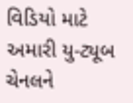વિડિયો માટે અમારી યુ-ટ્યૂબ ચેનલને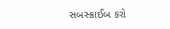સબસ્ક્રાઈબ કરો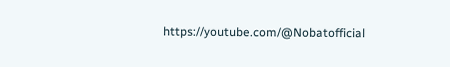https://youtube.com/@Nobatofficial